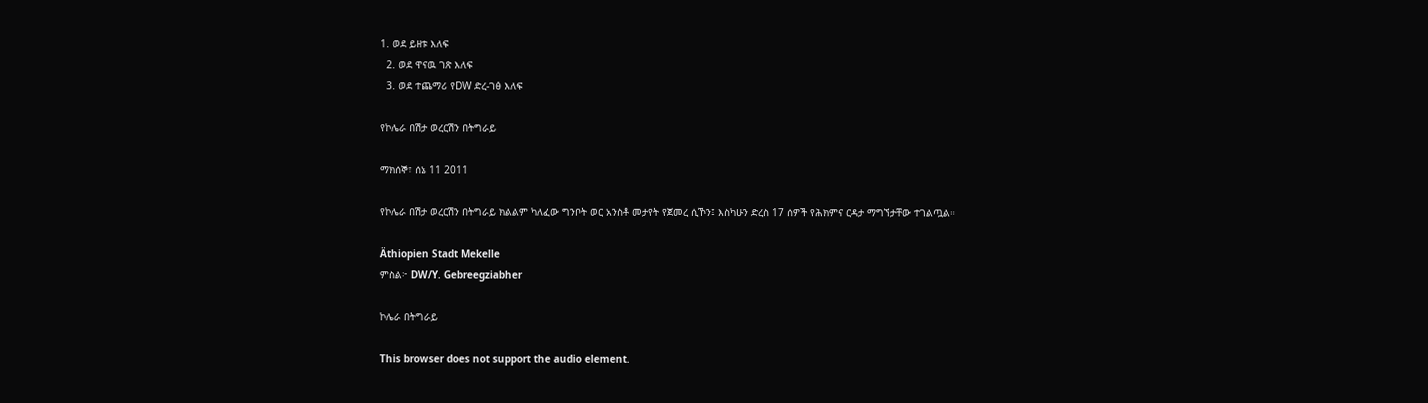1. ወደ ይዘቱ እለፍ
  2. ወደ ዋናዉ ገጽ እለፍ
  3. ወደ ተጨማሪ የDW ድረ-ገፅ እለፍ

የኮሌራ በሽታ ወረርሽን በትግራይ

ማክሰኞ፣ ሰኔ 11 2011

የኮሌራ በሽታ ወረርሽን በትግራይ ክልልም ካለፈው ግንቦት ወር አንስቶ መታየት የጀመረ ሲኾን፤ እስካሁን ድረስ 17 ሰዎች የሕክምና ርዳታ ማግኘታቸው ተገልጧል።

Äthiopien Stadt Mekelle
ምስል፦ DW/Y. Gebreegziabher

ኮሌራ በትግራይ

This browser does not support the audio element.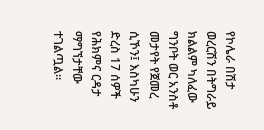የኮሌራ በሽታ ወረርሽን በትግራይ ክልልም ካለፈው ግንቦት ወር አንስቶ መታየት የጀመረ ሲኾን፤ እስካሁን ድረስ 17 ሰዎች የሕክምና ርዳታ ማግኘታቸው ተገልጧል።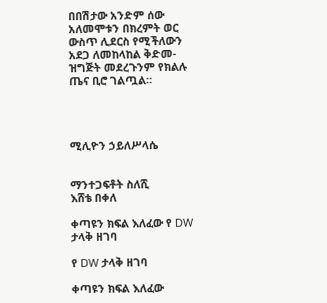በበሽታው አንድም ሰው አለመሞቱን በክረምት ወር ውስጥ ሊደርስ የሚችለውን አደጋ ለመከላከል ቅድመ-ዝግጅት መደረጉንም የክልሉ ጤና ቢሮ ገልጧል።




ሚሊዮን ኃይለሥላሴ


ማንተጋፍቶት ስለሺ
እሸቴ በቀለ

ቀጣዩን ክፍል እለፈው የ DW ታላቅ ዘገባ

የ DW ታላቅ ዘገባ

ቀጣዩን ክፍል እለፈው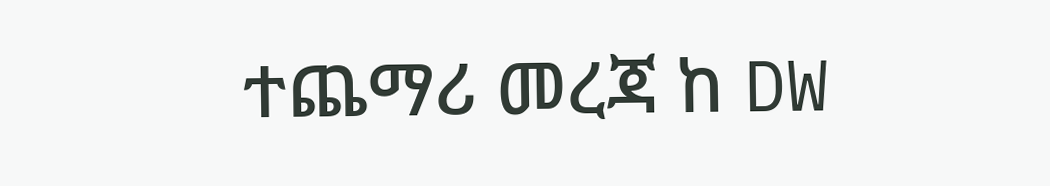ተጨማሪ መረጃ ከ DW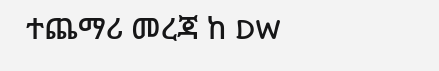ተጨማሪ መረጃ ከ DW